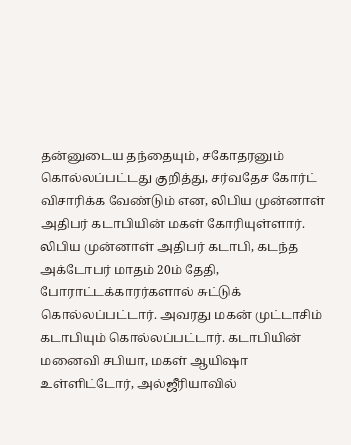தன்னுடைய தந்தையும், சகோதரனும் கொல்லப்பட்டது குறித்து, சர்வதேச கோர்ட் விசாரிக்க வேண்டும் என, லிபிய முன்னாள் அதிபர் கடாபியின் மகள் கோரியுள்ளார்.
லிபிய முன்னாள் அதிபர் கடாபி, கடந்த அக்டோபர் மாதம் 20ம் தேதி, போராட்டக்காரர்களால் சுட்டுக் கொல்லப்பட்டார். அவரது மகன் முட்டாசிம் கடாபியும் கொல்லப்பட்டார். கடாபியின் மனைவி சபியா, மகள் ஆயிஷா உள்ளிட்டோர், அல்ஜீரியாவில்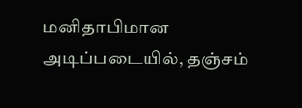மனிதாபிமான அடிப்படையில், தஞ்சம்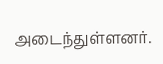அடைந்துள்ளனர்.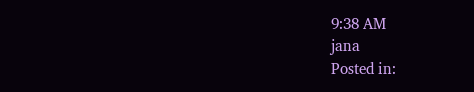9:38 AM
jana
Posted in: